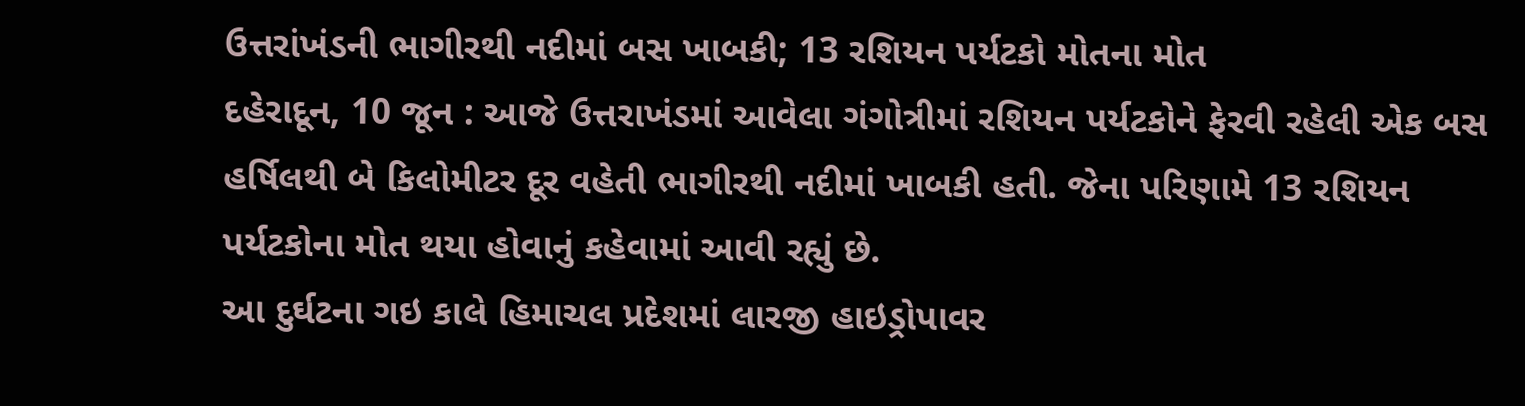ઉત્તરાંખંડની ભાગીરથી નદીમાં બસ ખાબકી; 13 રશિયન પર્યટકો મોતના મોત
દહેરાદૂન, 10 જૂન : આજે ઉત્તરાખંડમાં આવેલા ગંગોત્રીમાં રશિયન પર્યટકોને ફેરવી રહેલી એક બસ હર્ષિલથી બે કિલોમીટર દૂર વહેતી ભાગીરથી નદીમાં ખાબકી હતી. જેના પરિણામે 13 રશિયન પર્યટકોના મોત થયા હોવાનું કહેવામાં આવી રહ્યું છે.
આ દુર્ઘટના ગઇ કાલે હિમાચલ પ્રદેશમાં લારજી હાઇડ્રોપાવર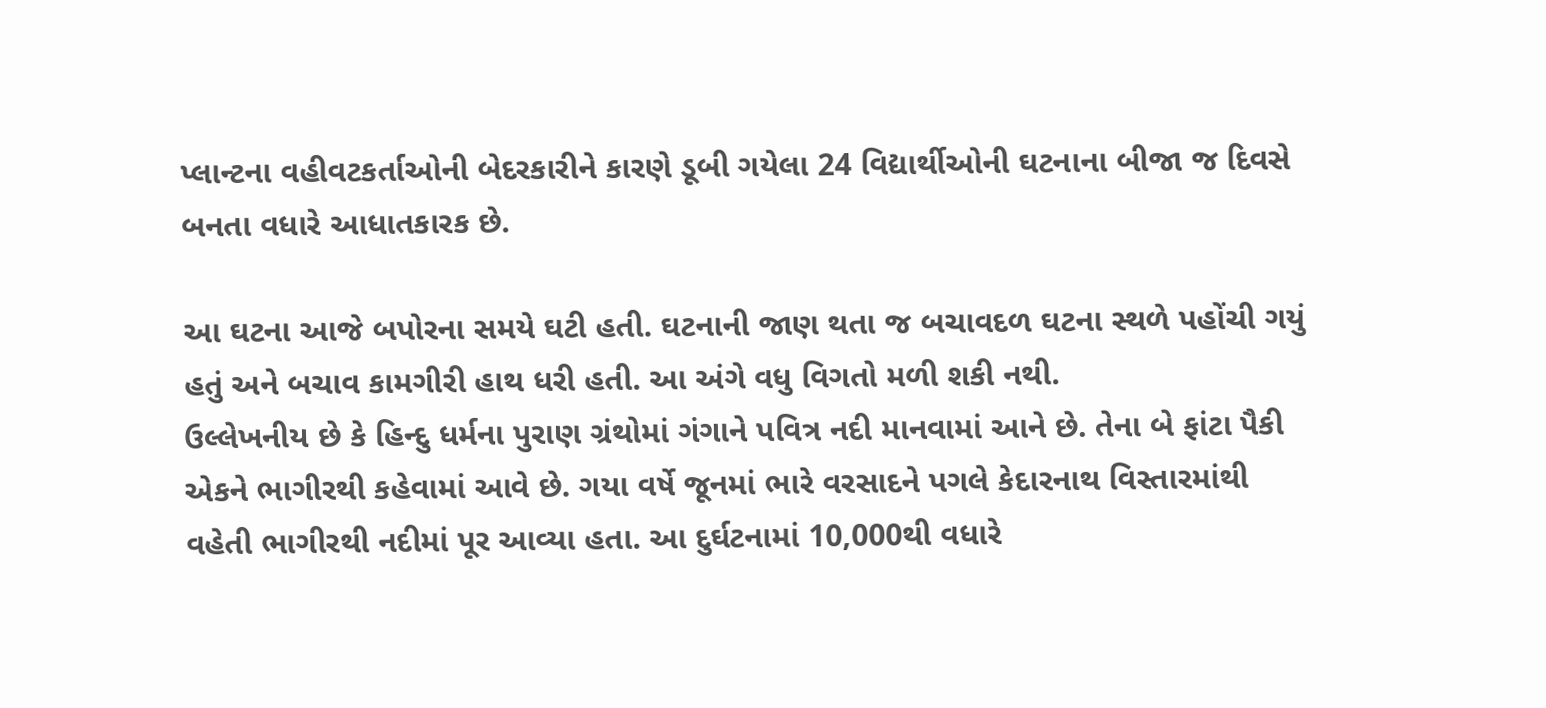પ્લાન્ટના વહીવટકર્તાઓની બેદરકારીને કારણે ડૂબી ગયેલા 24 વિદ્યાર્થીઓની ઘટનાના બીજા જ દિવસે બનતા વધારે આધાતકારક છે.

આ ઘટના આજે બપોરના સમયે ઘટી હતી. ઘટનાની જાણ થતા જ બચાવદળ ઘટના સ્થળે પહોંચી ગયું હતું અને બચાવ કામગીરી હાથ ધરી હતી. આ અંગે વધુ વિગતો મળી શકી નથી.
ઉલ્લેખનીય છે કે હિન્દુ ધર્મના પુરાણ ગ્રંથોમાં ગંગાને પવિત્ર નદી માનવામાં આને છે. તેના બે ફાંટા પૈકી એકને ભાગીરથી કહેવામાં આવે છે. ગયા વર્ષે જૂનમાં ભારે વરસાદને પગલે કેદારનાથ વિસ્તારમાંથી વહેતી ભાગીરથી નદીમાં પૂર આવ્યા હતા. આ દુર્ઘટનામાં 10,000થી વધારે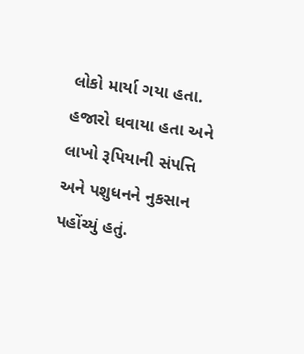લોકો માર્યા ગયા હતા. હજારો ઘવાયા હતા અને લાખો રૂપિયાની સંપત્તિ અને પશુધનને નુકસાન પહોંચ્યું હતું.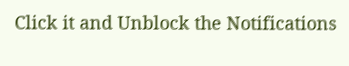Click it and Unblock the Notifications